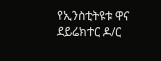የኢንስቲትዩቱ ዋና ደይሬክተር ዶ/ር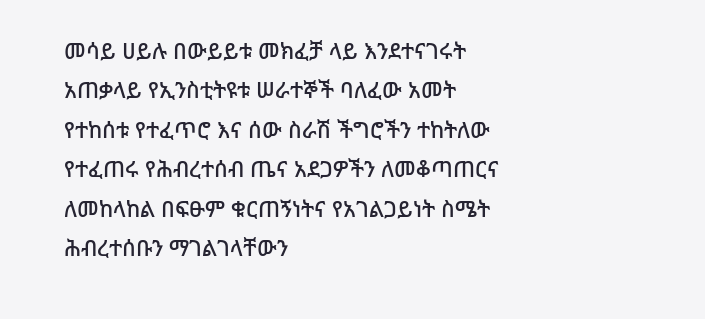መሳይ ሀይሉ በውይይቱ መክፈቻ ላይ እንደተናገሩት አጠቃላይ የኢንስቲትዩቱ ሠራተኞች ባለፈው አመት የተከሰቱ የተፈጥሮ እና ሰው ስራሽ ችግሮችን ተከትለው የተፈጠሩ የሕብረተሰብ ጤና አደጋዎችን ለመቆጣጠርና ለመከላከል በፍፁም ቁርጠኝነትና የአገልጋይነት ስሜት ሕብረተሰቡን ማገልገላቸውን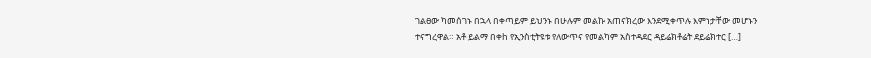ገልፀው ካመሰገኑ በኋላ በቀጣይም ይህንኑ በሁሉም መልኩ አጠናክረው እንደሚቀጥሉ እምነታቸው መሆኑን ተናግረዋል። አቶ ይልማ በቀh የኢንስቲትዩቱ የለውጥና የመልካም አስተዳደር ዳይሬክቶሬት ደይሬክተር […]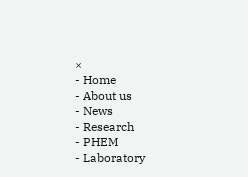×
- Home
- About us
- News
- Research
- PHEM
- Laboratory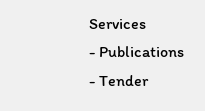Services
- Publications
- Tender